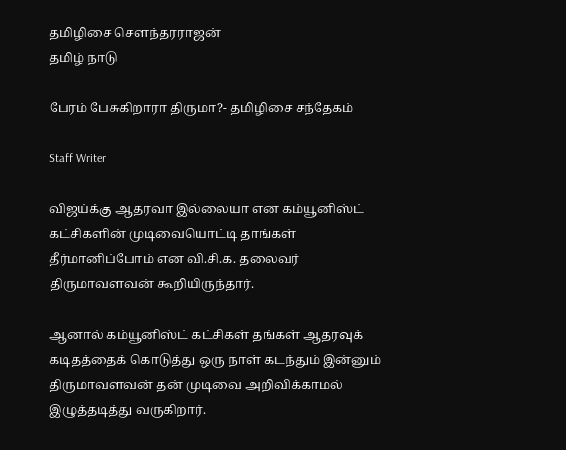தமிழிசை செளந்தரராஜன்
தமிழ் நாடு

பேரம் பேசுகிறாரா திருமா?- தமிழிசை சந்தேகம்

Staff Writer

விஜய்க்கு ஆதரவா இல்லையா என கம்யூனிஸ்ட் கட்சிகளின் முடிவையொட்டி தாங்கள் தீர்மானிப்போம் என வி.சி.க. தலைவர் திருமாவளவன் கூறியிருந்தார்.

ஆனால் கம்யூனிஸ்ட் கட்சிகள் தங்கள் ஆதரவுக் கடிதத்தைக் கொடுத்து ஒரு நாள் கடந்தும் இன்னும் திருமாவளவன் தன் முடிவை அறிவிக்காமல் இழுத்தடித்து வருகிறார்.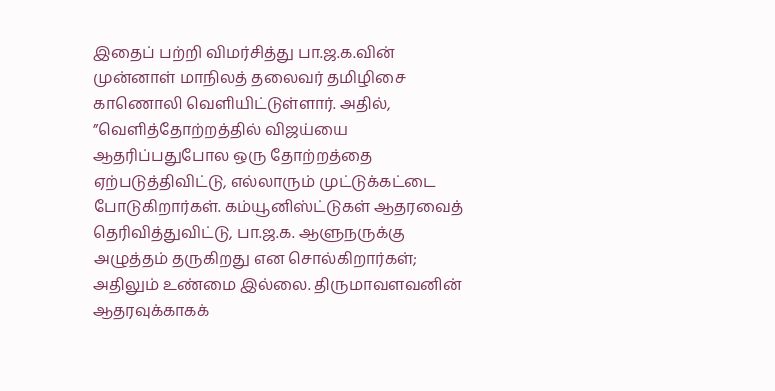இதைப் பற்றி விமர்சித்து பா.ஜ.க.வின் முன்னாள் மாநிலத் தலைவர் தமிழிசை காணொலி வெளியிட்டுள்ளார். அதில், ”வெளித்தோற்றத்தில் விஜய்யை ஆதரிப்பதுபோல ஒரு தோற்றத்தை ஏற்படுத்திவிட்டு, எல்லாரும் முட்டுக்கட்டை போடுகிறார்கள். கம்யூனிஸ்ட்டுகள் ஆதரவைத் தெரிவித்துவிட்டு, பா.ஜ.க. ஆளுநருக்கு அழுத்தம் தருகிறது என சொல்கிறார்கள்; அதிலும் உண்மை இல்லை. திருமாவளவனின் ஆதரவுக்காகக்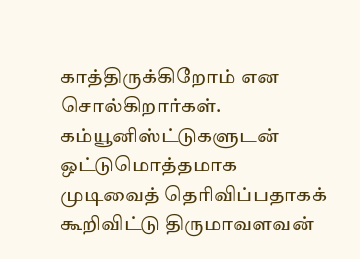காத்திருக்கிறோம் என சொல்கிறார்கள். கம்யூனிஸ்ட்டுகளுடன் ஒட்டுமொத்தமாக முடிவைத் தெரிவிப்பதாகக் கூறிவிட்டு திருமாவளவன்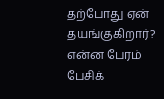தற்போது ஏன் தயங்குகிறார்? என்ன பேரம் பேசிக்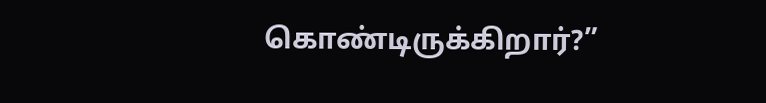கொண்டிருக்கிறார்?”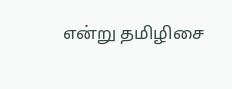என்று தமிழிசை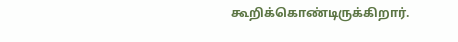கூறிக்கொண்டிருக்கிறார்.